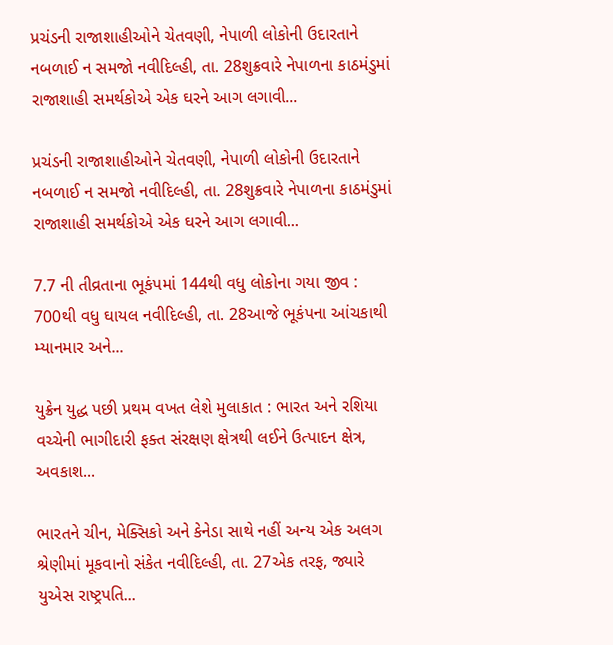પ્રચંડની રાજાશાહીઓને ચેતવણી, નેપાળી લોકોની ઉદારતાને નબળાઈ ન સમજો નવીદિલ્હી, તા. 28શુક્રવારે નેપાળના કાઠમંડુમાં રાજાશાહી સમર્થકોએ એક ઘરને આગ લગાવી...

પ્રચંડની રાજાશાહીઓને ચેતવણી, નેપાળી લોકોની ઉદારતાને નબળાઈ ન સમજો નવીદિલ્હી, તા. 28શુક્રવારે નેપાળના કાઠમંડુમાં રાજાશાહી સમર્થકોએ એક ઘરને આગ લગાવી...

7.7 ની તીવ્રતાના ભૂકંપમાં 144થી વધુ લોકોના ગયા જીવ : 700થી વધુ ઘાયલ નવીદિલ્હી, તા. 28આજે ભૂકંપના આંચકાથી મ્યાનમાર અને...

યુક્રેન યુદ્ધ પછી પ્રથમ વખત લેશે મુલાકાત : ભારત અને રશિયા વચ્ચેની ભાગીદારી ફક્ત સંરક્ષણ ક્ષેત્રથી લઈને ઉત્પાદન ક્ષેત્ર, અવકાશ...

ભારતને ચીન, મેક્સિકો અને કેનેડા સાથે નહીં અન્ય એક અલગ શ્રેણીમાં મૂકવાનો સંકેત નવીદિલ્હી, તા. 27એક તરફ, જ્યારે યુએસ રાષ્ટ્રપતિ...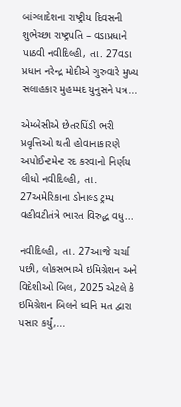બાંગ્લાદેશના રાષ્ટ્રીય દિવસની શુભેચ્છા રાષ્ટ્રપતિ – વડાપ્રધાને પાઠવી નવીદિલ્હી, તા. 27વડા પ્રધાન નરેન્દ્ર મોદીએ ગુરુવારે મુખ્ય સલાહકાર મુહમ્મદ યુનુસને પત્ર...

એમ્બેસીએ છેતરપિંડી ભરી પ્રવૃત્તિઓ થતી હોવાનાકારણે અપોઈન્ટમેન્ટ રદ કરવાનો નિર્ણય લીધો નવીદિલ્હી, તા. 27અમેરિકાના ડોનાલ્ડ ટ્રમ્પ વહીવટીતંત્રે ભારત વિરુદ્ધ વધુ...

નવીદિલ્હી, તા. 27આજે ચર્ચા પછી, લોકસભાએ ઇમિગ્રેશન અને વિદેશીઓ બિલ, 2025 એટલે કે ઇમિગ્રેશન બિલને ધ્વનિ મત દ્વારા પસાર કર્યું,...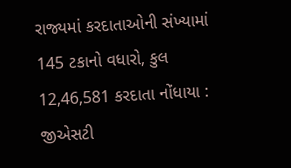રાજ્યમાં કરદાતાઓની સંખ્યામાં 145 ટકાનો વધારો, કુલ 12,46,581 કરદાતા નોંધાયા : જીએસટી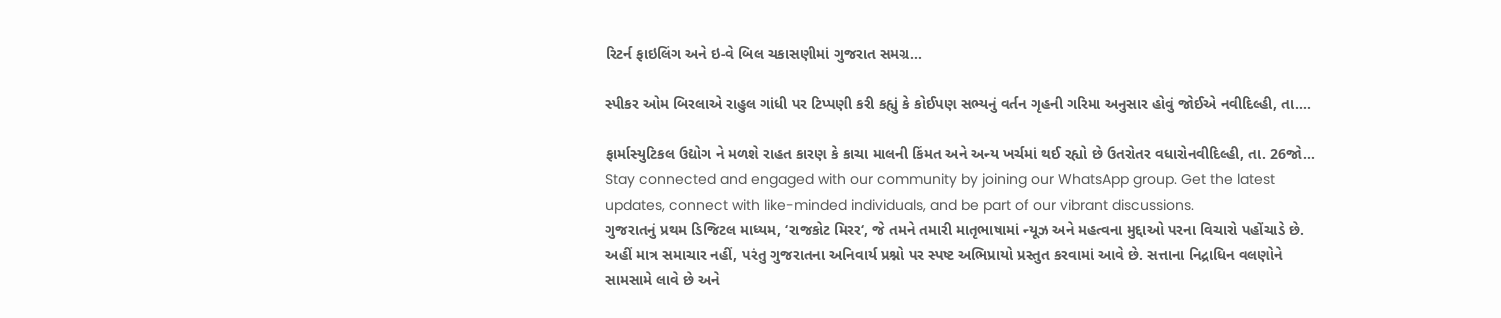રિટર્ન ફાઇલિંગ અને ઇ-વે બિલ ચકાસણીમાં ગુજરાત સમગ્ર...

સ્પીકર ઓમ બિરલાએ રાહુલ ગાંધી પર ટિપ્પણી કરી કહ્યું કે કોઈપણ સભ્યનું વર્તન ગૃહની ગરિમા અનુસાર હોવું જોઈએ નવીદિલ્હી, તા....

ફાર્માસ્યુટિકલ ઉદ્યોગ ને મળશે રાહત કારણ કે કાચા માલની કિંમત અને અન્ય ખર્ચમાં થઈ રહ્યો છે ઉતરોતર વધારોનવીદિલ્હી, તા. 26જો...
Stay connected and engaged with our community by joining our WhatsApp group. Get the latest updates, connect with like-minded individuals, and be part of our vibrant discussions.
ગુજરાતનું પ્રથમ ડિજિટલ માધ્યમ, ‘રાજકોટ મિરર‘, જે તમને તમારી માતૃભાષામાં ન્યૂઝ અને મહત્વના મુદ્દાઓ પરના વિચારો પહોંચાડે છે. અહીં માત્ર સમાચાર નહીં, પરંતુ ગુજરાતના અનિવાર્ય પ્રશ્નો પર સ્પષ્ટ અભિપ્રાયો પ્રસ્તુત કરવામાં આવે છે. સત્તાના નિદ્રાધિન વલણોને સામસામે લાવે છે અને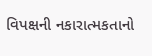વિપક્ષની નકારાત્મકતાનો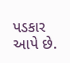પડકાર આપે છે.